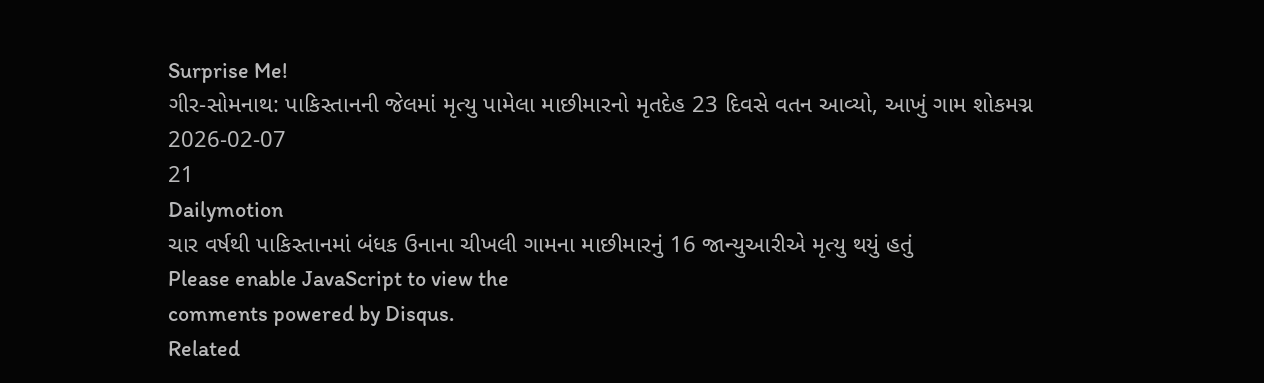Surprise Me!
ગીર-સોમનાથ: પાકિસ્તાનની જેલમાં મૃત્યુ પામેલા માછીમારનો મૃતદેહ 23 દિવસે વતન આવ્યો, આખું ગામ શોકમગ્ન
2026-02-07
21
Dailymotion
ચાર વર્ષથી પાકિસ્તાનમાં બંધક ઉનાના ચીખલી ગામના માછીમારનું 16 જાન્યુઆરીએ મૃત્યુ થયું હતું
Please enable JavaScript to view the
comments powered by Disqus.
Related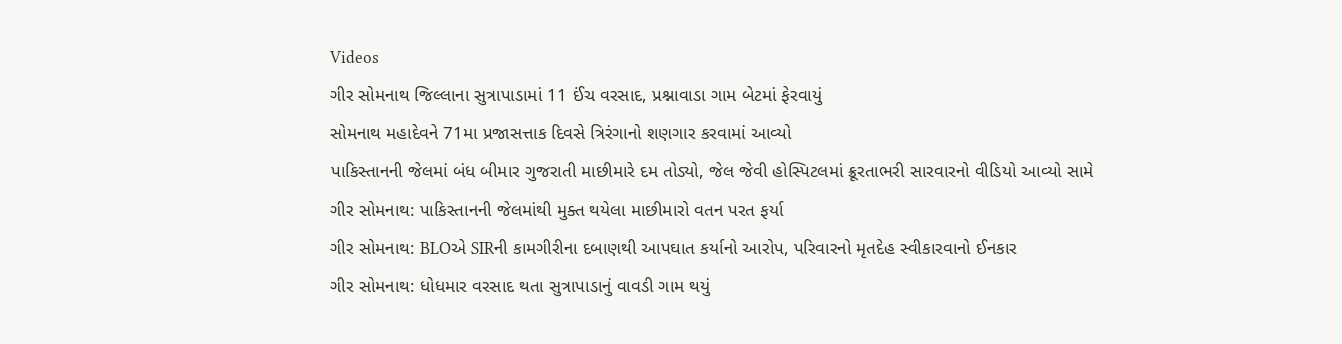Videos
ગીર સોમનાથ જિલ્લાના સુત્રાપાડામાં 11 ઈંચ વરસાદ, પ્રશ્નાવાડા ગામ બેટમાં ફેરવાયું
સોમનાથ મહાદેવને 71મા પ્રજાસત્તાક દિવસે ત્રિરંગાનો શણગાર કરવામાં આવ્યો
પાકિસ્તાનની જેલમાં બંધ બીમાર ગુજરાતી માછીમારે દમ તોડ્યો, જેલ જેવી હોસ્પિટલમાં ક્રૂરતાભરી સારવારનો વીડિયો આવ્યો સામે
ગીર સોમનાથ: પાકિસ્તાનની જેલમાંથી મુક્ત થયેલા માછીમારો વતન પરત ફર્યા
ગીર સોમનાથ: BLOએ SIRની કામગીરીના દબાણથી આપઘાત કર્યાનો આરોપ, પરિવારનો મૃતદેહ સ્વીકારવાનો ઈનકાર
ગીર સોમનાથ: ધોધમાર વરસાદ થતા સુત્રાપાડાનું વાવડી ગામ થયું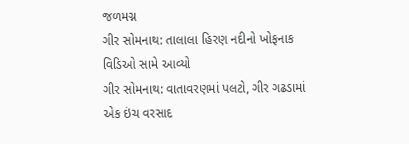જળમગ્ન
ગીર સોમનાથ: તાલાલા હિરણ નદીનો ખોફનાક વિડિઓ સામે આવ્યો
ગીર સોમનાથ: વાતાવરણમાં પલટો, ગીર ગઢડામાં એક ઇંચ વરસાદ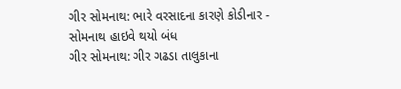ગીર સોમનાથ: ભારે વરસાદના કારણે કોડીનાર - સોમનાથ હાઇવે થયો બંધ
ગીર સોમનાથ: ગીર ગઢડા તાલુકાના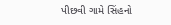પીછવી ગામે સિંહનો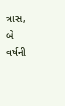ત્રાસ, બે વર્ષની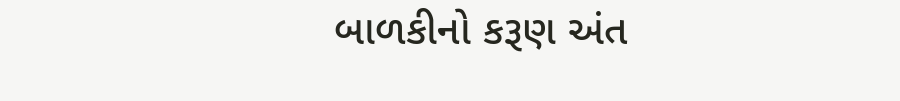બાળકીનો કરૂણ અંત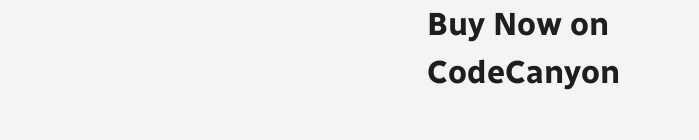Buy Now on CodeCanyon